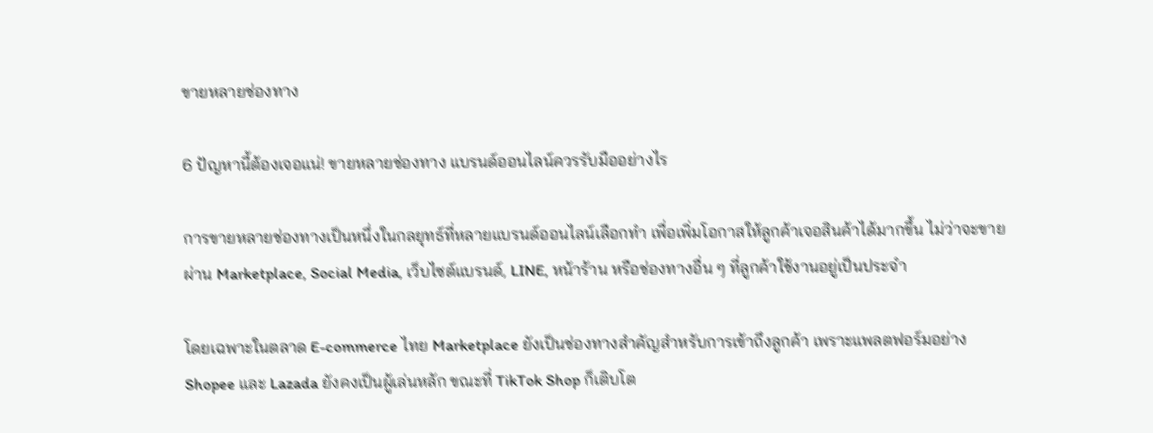ขายหลายช่องทาง

6 ปัญหานี้ต้องเจอแน่! ขายหลายช่องทาง แบรนด์ออนไลน์ควรรับมืออย่างไร

การขายหลายช่องทางเป็นหนึ่งในกลยุทธ์ที่หลายแบรนด์ออนไลน์เลือกทำ เพื่อเพิ่มโอกาสให้ลูกค้าเจอสินค้าได้มากขึ้น ไม่ว่าจะขายผ่าน Marketplace, Social Media, เว็บไซต์แบรนด์, LINE, หน้าร้าน หรือช่องทางอื่น ๆ ที่ลูกค้าใช้งานอยู่เป็นประจำ

โดยเฉพาะในตลาด E-commerce ไทย Marketplace ยังเป็นช่องทางสำคัญสำหรับการเข้าถึงลูกค้า เพราะแพลตฟอร์มอย่าง Shopee และ Lazada ยังคงเป็นผู้เล่นหลัก ขณะที่ TikTok Shop ก็เติบโต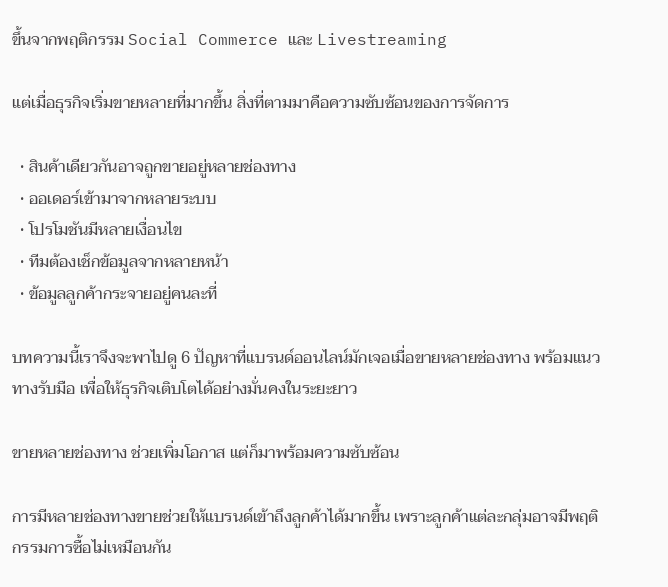ขึ้นจากพฤติกรรม Social Commerce และ Livestreaming

แต่เมื่อธุรกิจเริ่มขายหลายที่มากขึ้น สิ่งที่ตามมาคือความซับซ้อนของการจัดการ

  • สินค้าเดียวกันอาจถูกขายอยู่หลายช่องทาง
  • ออเดอร์เข้ามาจากหลายระบบ
  • โปรโมชันมีหลายเงื่อนไข
  • ทีมต้องเช็กข้อมูลจากหลายหน้า
  • ข้อมูลลูกค้ากระจายอยู่คนละที่

บทความนี้เราจึงจะพาไปดู 6 ปัญหาที่แบรนด์ออนไลน์มักเจอเมื่อขายหลายช่องทาง พร้อมแนวทางรับมือ เพื่อให้ธุรกิจเติบโตได้อย่างมั่นคงในระยะยาว

ขายหลายช่องทาง ช่วยเพิ่มโอกาส แต่ก็มาพร้อมความซับซ้อน

การมีหลายช่องทางขายช่วยให้แบรนด์เข้าถึงลูกค้าได้มากขึ้น เพราะลูกค้าแต่ละกลุ่มอาจมีพฤติกรรมการซื้อไม่เหมือนกัน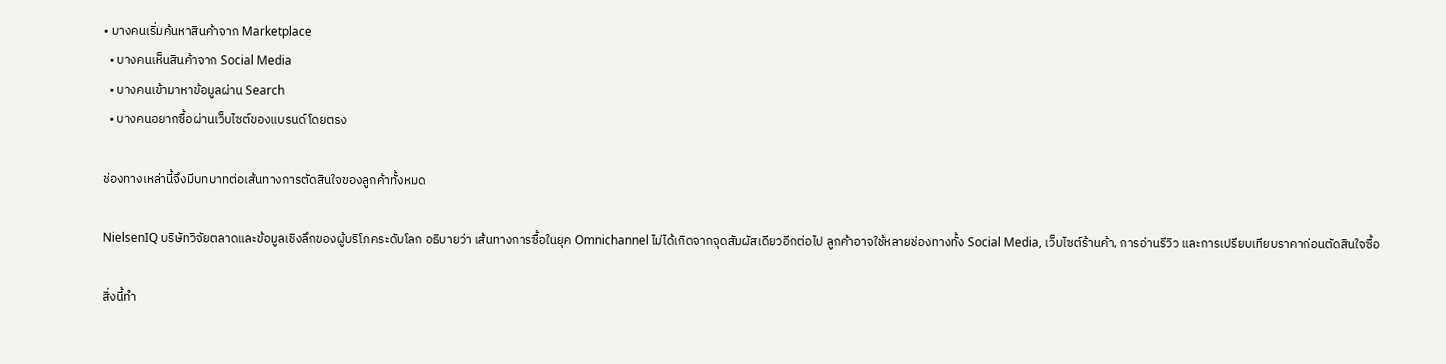• บางคนเริ่มค้นหาสินค้าจาก Marketplace
  • บางคนเห็นสินค้าจาก Social Media
  • บางคนเข้ามาหาข้อมูลผ่าน Search
  • บางคนอยากซื้อผ่านเว็บไซต์ของแบรนด์โดยตรง

ช่องทางเหล่านี้จึงมีบทบาทต่อเส้นทางการตัดสินใจของลูกค้าทั้งหมด

NielsenIQ บริษัทวิจัยตลาดและข้อมูลเชิงลึกของผู้บริโภคระดับโลก อธิบายว่า เส้นทางการซื้อในยุค Omnichannel ไม่ได้เกิดจากจุดสัมผัสเดียวอีกต่อไป ลูกค้าอาจใช้หลายช่องทางทั้ง Social Media, เว็บไซต์ร้านค้า, การอ่านรีวิว และการเปรียบเทียบราคาก่อนตัดสินใจซื้อ

สิ่งนี้ทำ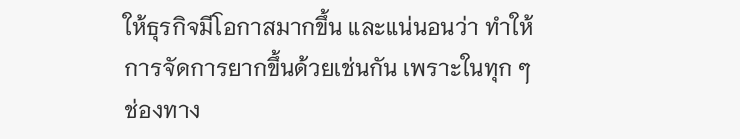ให้ธุรกิจมีโอกาสมากขึ้น และแน่นอนว่า ทำให้การจัดการยากขึ้นด้วยเช่นกัน เพราะในทุก ๆ ช่องทาง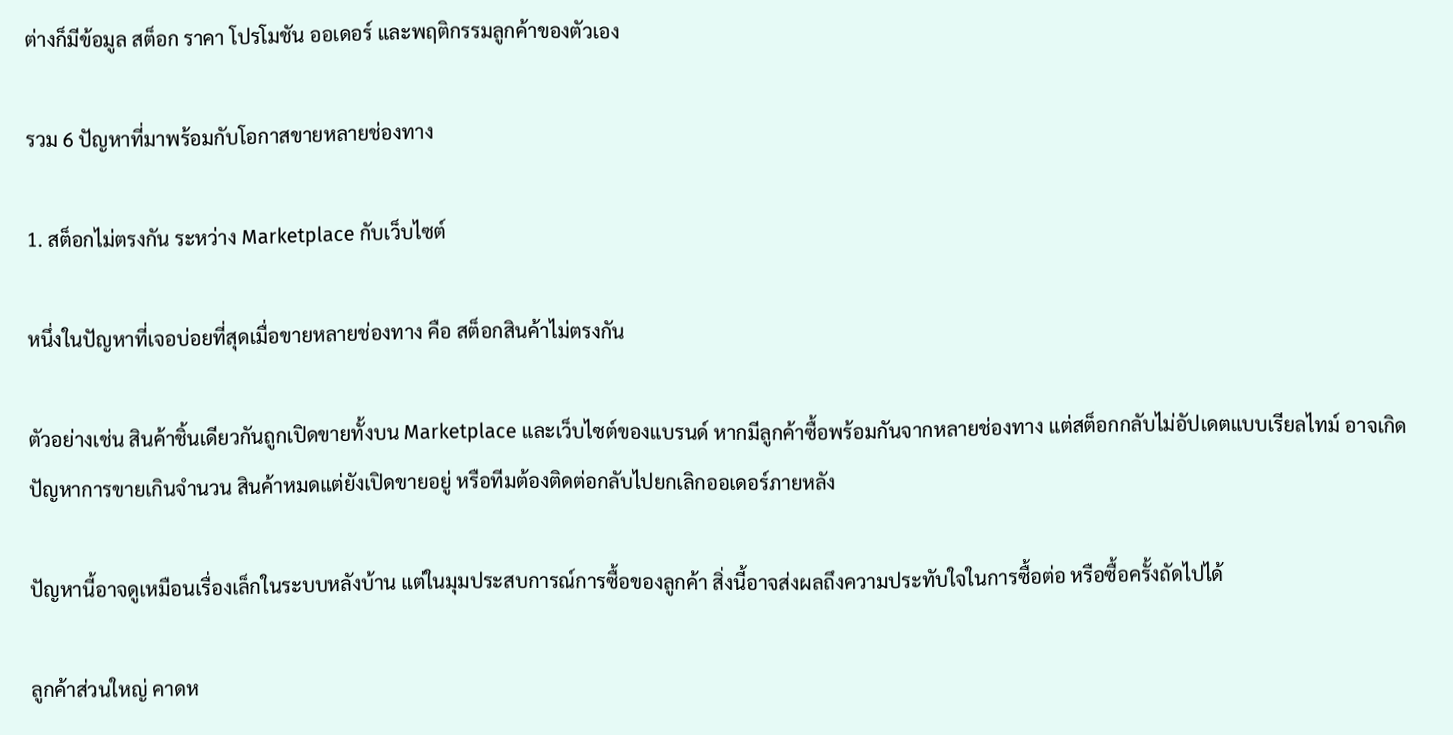ต่างก็มีข้อมูล สต็อก ราคา โปรโมชัน ออเดอร์ และพฤติกรรมลูกค้าของตัวเอง

รวม 6 ปัญหาที่มาพร้อมกับโอกาสขายหลายช่องทาง

1. สต็อกไม่ตรงกัน ระหว่าง Marketplace กับเว็บไซต์

หนึ่งในปัญหาที่เจอบ่อยที่สุดเมื่อขายหลายช่องทาง คือ สต็อกสินค้าไม่ตรงกัน

ตัวอย่างเช่น สินค้าชิ้นเดียวกันถูกเปิดขายทั้งบน Marketplace และเว็บไซต์ของแบรนด์ หากมีลูกค้าซื้อพร้อมกันจากหลายช่องทาง แต่สต็อกกลับไม่อัปเดตแบบเรียลไทม์ อาจเกิดปัญหาการขายเกินจำนวน สินค้าหมดแต่ยังเปิดขายอยู่ หรือทีมต้องติดต่อกลับไปยกเลิกออเดอร์ภายหลัง

ปัญหานี้อาจดูเหมือนเรื่องเล็กในระบบหลังบ้าน แต่ในมุมประสบการณ์การซื้อของลูกค้า สิ่งนี้อาจส่งผลถึงความประทับใจในการซื้อต่อ หรือซื้อครั้งถัดไปได้

ลูกค้าส่วนใหญ่ คาดห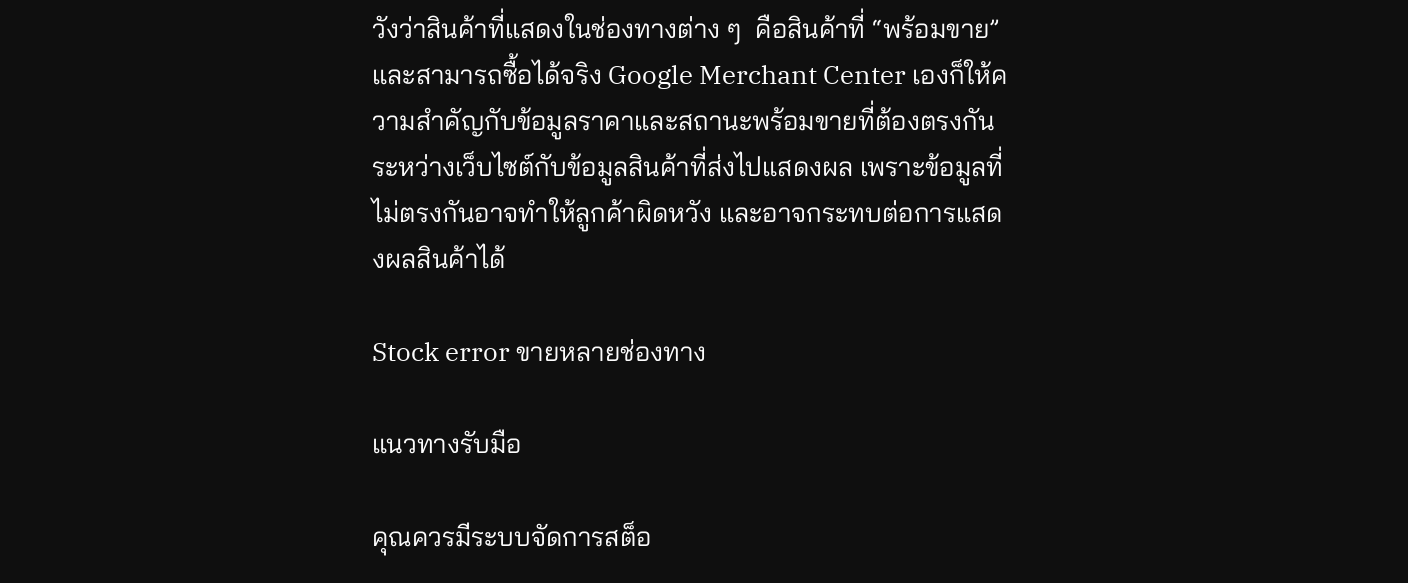วังว่าสินค้าที่แสดงในช่องทางต่าง ๆ  คือสินค้าที่ “พร้อมขาย” และสามารถซื้อได้จริง Google Merchant Center เองก็ให้ความสำคัญกับข้อมูลราคาและสถานะพร้อมขายที่ต้องตรงกันระหว่างเว็บไซต์กับข้อมูลสินค้าที่ส่งไปแสดงผล เพราะข้อมูลที่ไม่ตรงกันอาจทำให้ลูกค้าผิดหวัง และอาจกระทบต่อการแสดงผลสินค้าได้

Stock error ขายหลายช่องทาง

แนวทางรับมือ

คุณควรมีระบบจัดการสต็อ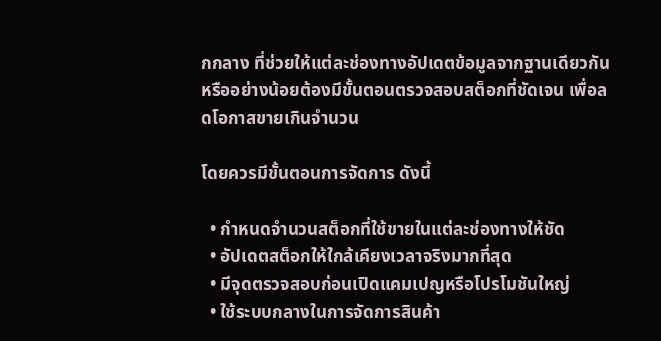กกลาง ที่ช่วยให้แต่ละช่องทางอัปเดตข้อมูลจากฐานเดียวกัน หรืออย่างน้อยต้องมีขั้นตอนตรวจสอบสต็อกที่ชัดเจน เพื่อลดโอกาสขายเกินจำนวน

โดยควรมีขั้นตอนการจัดการ ดังนี้

  • กำหนดจำนวนสต็อกที่ใช้ขายในแต่ละช่องทางให้ชัด
  • อัปเดตสต็อกให้ใกล้เคียงเวลาจริงมากที่สุด
  • มีจุดตรวจสอบก่อนเปิดแคมเปญหรือโปรโมชันใหญ่
  • ใช้ระบบกลางในการจัดการสินค้า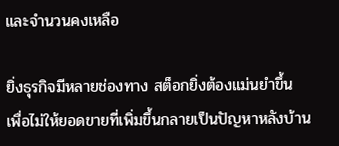และจำนวนคงเหลือ

ยิ่งธุรกิจมีหลายช่องทาง สต็อกยิ่งต้องแม่นยำขึ้น เพื่อไม่ให้ยอดขายที่เพิ่มขึ้นกลายเป็นปัญหาหลังบ้าน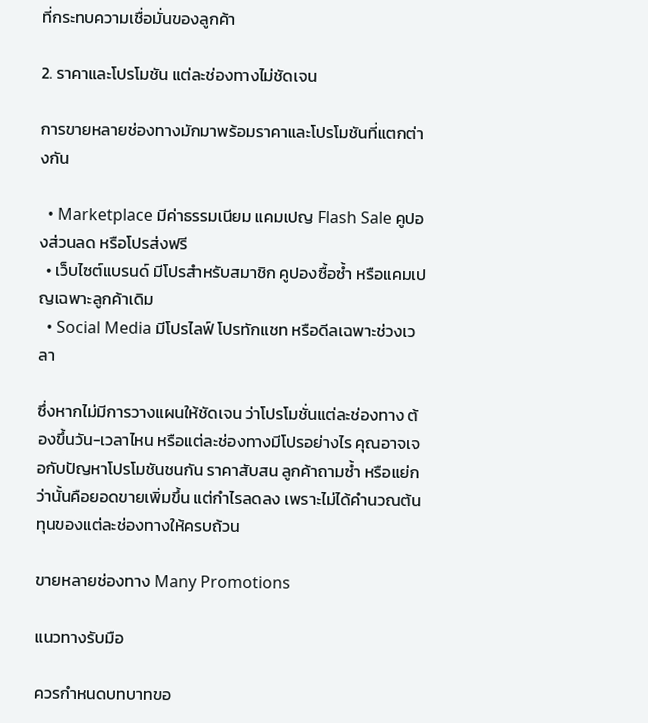ที่กระทบความเชื่อมั่นของลูกค้า

2. ราคาและโปรโมชัน แต่ละช่องทางไม่ชัดเจน

การขายหลายช่องทางมักมาพร้อมราคาและโปรโมชันที่แตกต่างกัน

  • Marketplace มีค่าธรรมเนียม แคมเปญ Flash Sale คูปองส่วนลด หรือโปรส่งฟรี
  • เว็บไซต์แบรนด์ มีโปรสำหรับสมาชิก คูปองซื้อซ้ำ หรือแคมเปญเฉพาะลูกค้าเดิม
  • Social Media มีโปรไลฟ์ โปรทักแชท หรือดีลเฉพาะช่วงเวลา

ซึ่งหากไม่มีการวางแผนให้ชัดเจน ว่าโปรโมชั่นแต่ละช่องทาง ต้องขึ้นวัน-เวลาไหน หรือแต่ละช่องทางมีโปรอย่างไร คุณอาจเจอกับปัญหาโปรโมชันชนกัน ราคาสับสน ลูกค้าถามซ้ำ หรือแย่กว่านั้นคือยอดขายเพิ่มขึ้น แต่กำไรลดลง เพราะไม่ได้คำนวณต้นทุนของแต่ละช่องทางให้ครบถ้วน

ขายหลายช่องทาง Many Promotions

แนวทางรับมือ

ควรกำหนดบทบาทขอ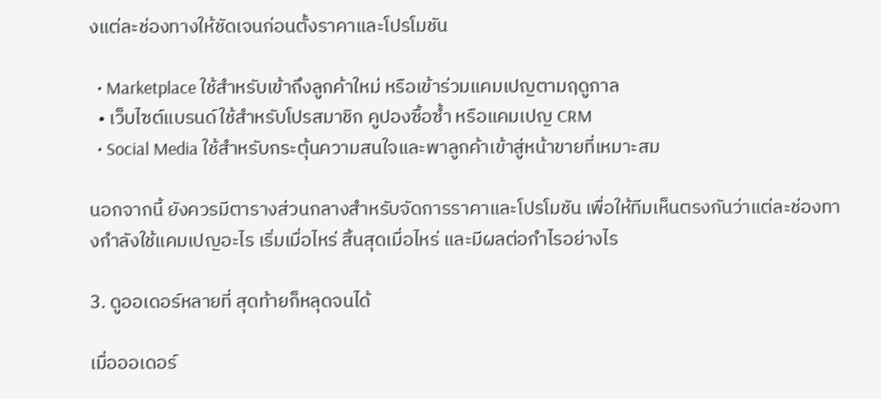งแต่ละช่องทางให้ชัดเจนก่อนตั้งราคาและโปรโมชัน

  • Marketplace ใช้สำหรับเข้าถึงลูกค้าใหม่ หรือเข้าร่วมแคมเปญตามฤดูกาล
  • เว็บไซต์แบรนด์ใช้สำหรับโปรสมาชิก คูปองซื้อซ้ำ หรือแคมเปญ CRM
  • Social Media ใช้สำหรับกระตุ้นความสนใจและพาลูกค้าเข้าสู่หน้าขายที่เหมาะสม

นอกจากนี้ ยังควรมีตารางส่วนกลางสำหรับจัดการราคาและโปรโมชัน เพื่อให้ทีมเห็นตรงกันว่าแต่ละช่องทางกำลังใช้แคมเปญอะไร เริ่มเมื่อไหร่ สิ้นสุดเมื่อไหร่ และมีผลต่อกำไรอย่างไร

3. ดูออเดอร์หลายที่ สุดท้ายก็หลุดจนได้

เมื่อออเดอร์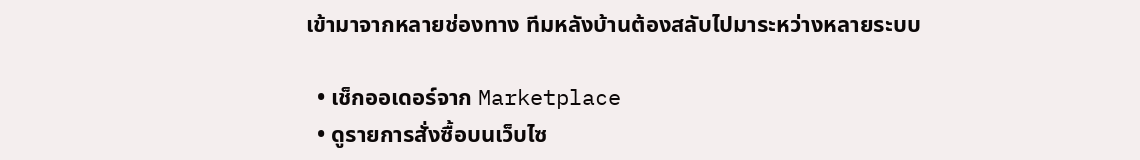เข้ามาจากหลายช่องทาง ทีมหลังบ้านต้องสลับไปมาระหว่างหลายระบบ

  • เช็กออเดอร์จาก Marketplace
  • ดูรายการสั่งซื้อบนเว็บไซ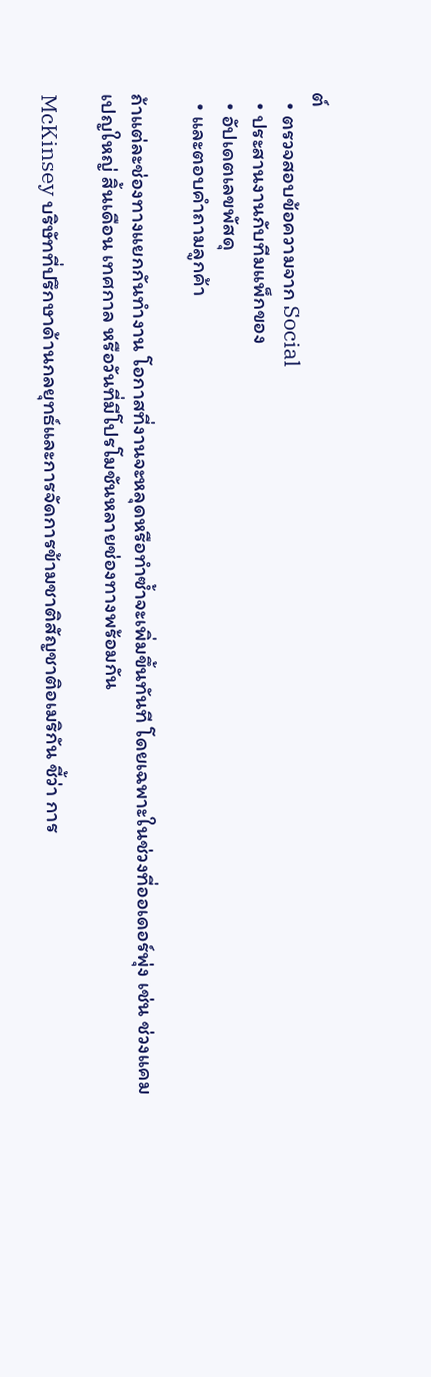ต์
  • ตรวจสอบข้อความจาก Social
  • ประสานงานกับทีมแพ็กของ
  • อัปเดตเลขพัสดุ
  • และตอบคำถามลูกค้า

ถ้าแต่ละช่องทางแยกกันทำงาน โอกาสที่งานจะหลุดหรือทำซ้ำจะเพิ่มขึ้นทันที โดยเฉพาะในช่วงที่ออเดอร์พุ่ง เช่น ช่วงแคมเปญใหญ่ สิ้นเดือน เทศกาล หรือวันที่มีโปรโมชันหลายช่องทางพร้อมกัน

McKinsey บริษัทที่ปรึกษาด้านกลยุทธ์และการจัดการข้ามชาติสัญชาติอเมริกัน ชี้ว่า การ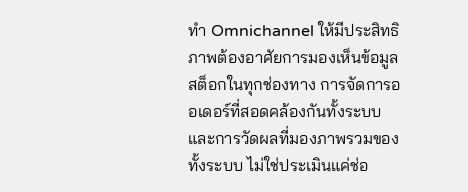ทำ Omnichannel ให้มีประสิทธิภาพต้องอาศัยการมองเห็นข้อมูลสต็อกในทุกช่องทาง การจัดการออเดอร์ที่สอดคล้องกันทั้งระบบ และการวัดผลที่มองภาพรวมของทั้งระบบ ไม่ใช่ประเมินแค่ช่อ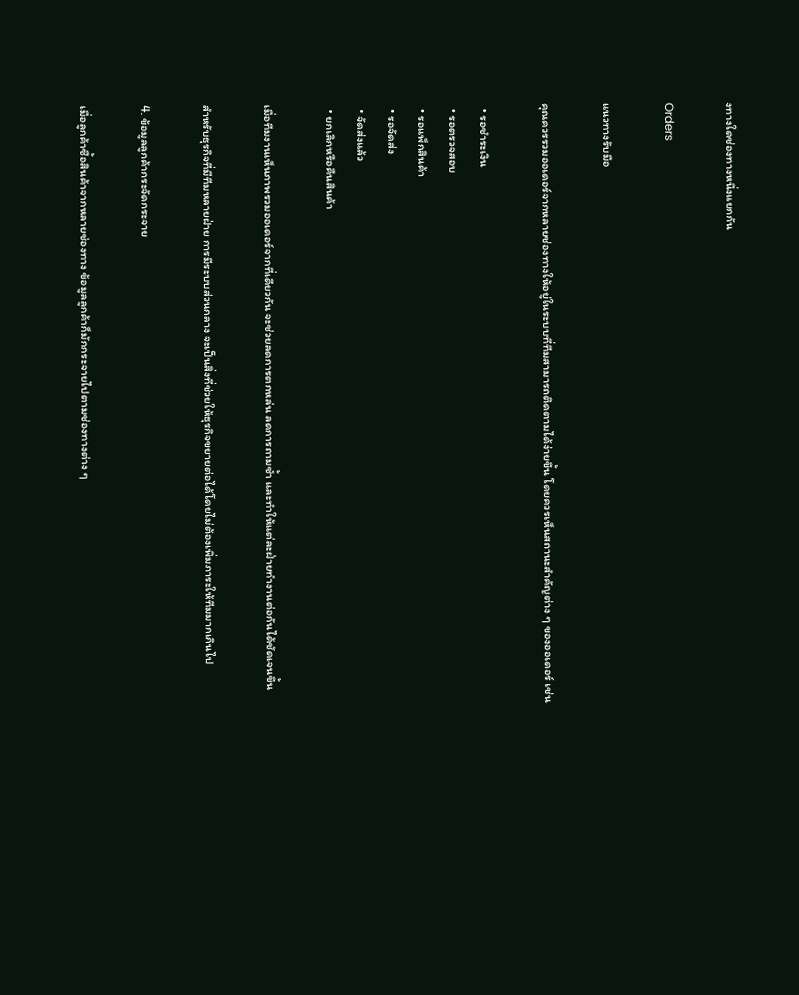งทางใดช่องทางหนึ่งแยกกัน

Orders

แนวทางรับมือ

คุณควรรวมออเดอร์จากหลายช่องทางให้อยู่ในระบบที่ทีมสามารถติดตามได้ง่ายขึ้น โดยควรเห็นสถานะสำคัญต่าง ๆ ของออเดอร์ เช่น

  • รอชำระเงิน
  • รอตรวจสอบ
  • รอแพ็กสินค้า
  • รอจัดส่ง
  • จัดส่งแล้ว
  • ยกเลิกหรือคืนสินค้า

เมื่อทีมงานเห็นภาพรวมออเดอร์จากที่เดียวกัน จะช่วยลดการตกหล่น ลดการถามซ้ำ และทำให้แต่ละฝ่ายทำงานต่อกันได้ชัดเจนขึ้น

สำหรับธุรกิจที่มีทีมหลายฝ่าย การมีระบบส่วนกลาง จะเป็นสิ่งที่ช่วยให้ธุรกิจขยายต่อได้โดยไม่ต้องเพิ่มภาระให้ทีมมากเกินไป

4. ข้อมูลลูกค้ากระจัดกระจาย

เมื่อลูกค้าซื้อสินค้าจากหลายช่องทาง ข้อมูลลูกค้าก็มักกระจายไปตามช่องทางต่าง ๆ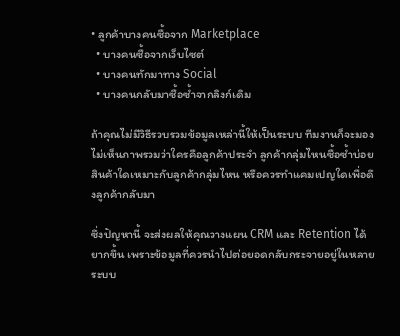• ลูกค้าบางคนซื้อจาก Marketplace
  • บางคนซื้อจากเว็บไซต์
  • บางคนทักมาทาง Social
  • บางคนกลับมาซื้อซ้ำจากลิงก์เดิม

ถ้าคุณไม่มีวิธีรวบรวมข้อมูลเหล่านี้ให้เป็นระบบ ทีมงานก็จะมองไม่เห็นภาพรวมว่าใครคือลูกค้าประจำ ลูกค้ากลุ่มไหนซื้อซ้ำบ่อย สินค้าใดเหมาะกับลูกค้ากลุ่มไหน หรือควรทำแคมเปญใดเพื่อดึงลูกค้ากลับมา

ซึ่งปัญหานี้ จะส่งผลให้คุณวางแผน CRM และ Retention ได้ยากขึ้น เพราะข้อมูลที่ควรนำไปต่อยอดกลับกระจายอยู่ในหลายระบบ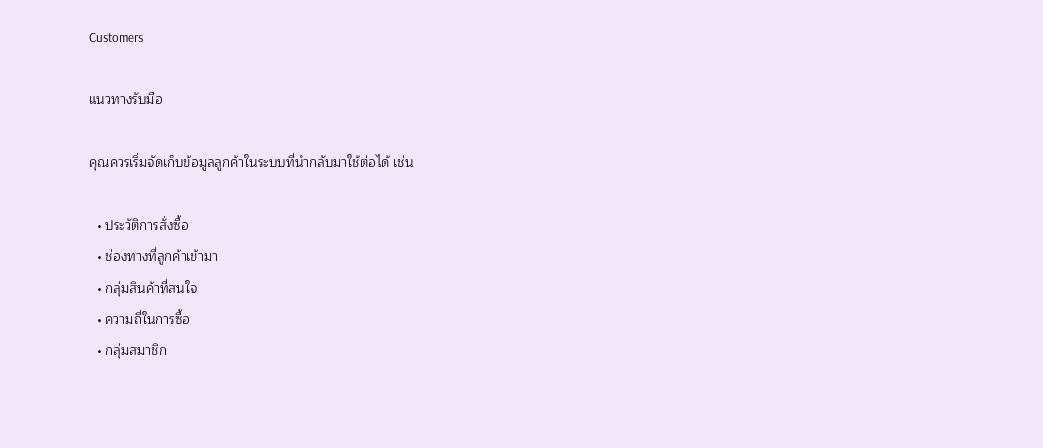Customers

แนวทางรับมือ

คุณควรเริ่มจัดเก็บข้อมูลลูกค้าในระบบที่นำกลับมาใช้ต่อได้ เช่น

  • ประวัติการสั่งซื้อ
  • ช่องทางที่ลูกค้าเข้ามา
  • กลุ่มสินค้าที่สนใจ
  • ความถี่ในการซื้อ
  • กลุ่มสมาชิก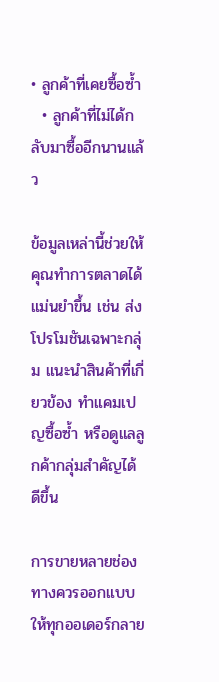• ลูกค้าที่เคยซื้อซ้ำ
  • ลูกค้าที่ไม่ได้กลับมาซื้ออีกนานแล้ว

ข้อมูลเหล่านี้ช่วยให้คุณทำการตลาดได้แม่นยำขึ้น เช่น ส่งโปรโมชันเฉพาะกลุ่ม แนะนำสินค้าที่เกี่ยวข้อง ทำแคมเปญซื้อซ้ำ หรือดูแลลูกค้ากลุ่มสำคัญได้ดีขึ้น

การขายหลายช่องทางควรออกแบบให้ทุกออเดอร์กลาย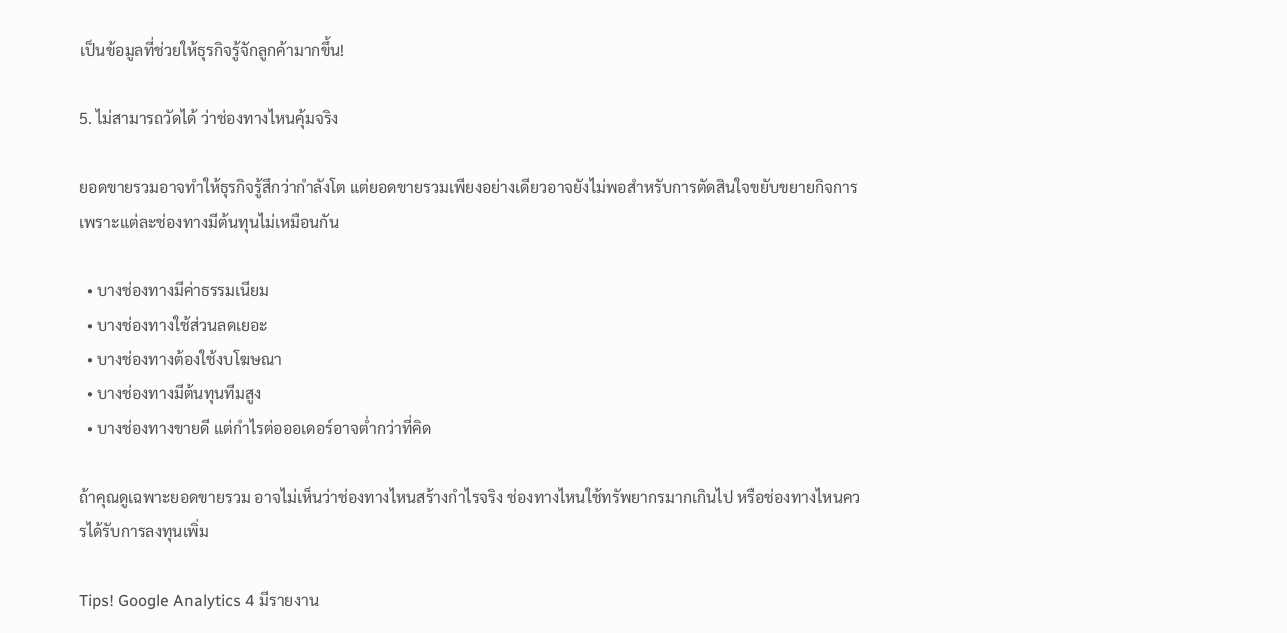เป็นข้อมูลที่ช่วยให้ธุรกิจรู้จักลูกค้ามากขึ้น!

5. ไม่สามารถวัดได้ ว่าช่องทางไหนคุ้มจริง

ยอดขายรวมอาจทำให้ธุรกิจรู้สึกว่ากำลังโต แต่ยอดขายรวมเพียงอย่างเดียวอาจยังไม่พอสำหรับการตัดสินใจขยับขยายกิจการ เพราะแต่ละช่องทางมีต้นทุนไม่เหมือนกัน

  • บางช่องทางมีค่าธรรมเนียม
  • บางช่องทางใช้ส่วนลดเยอะ
  • บางช่องทางต้องใช้งบโฆษณา
  • บางช่องทางมีต้นทุนทีมสูง
  • บางช่องทางขายดี แต่กำไรต่อออเดอร์อาจต่ำกว่าที่คิด

ถ้าคุณดูเฉพาะยอดขายรวม อาจไม่เห็นว่าช่องทางไหนสร้างกำไรจริง ช่องทางไหนใช้ทรัพยากรมากเกินไป หรือช่องทางไหนควรได้รับการลงทุนเพิ่ม

Tips! Google Analytics 4 มีรายงาน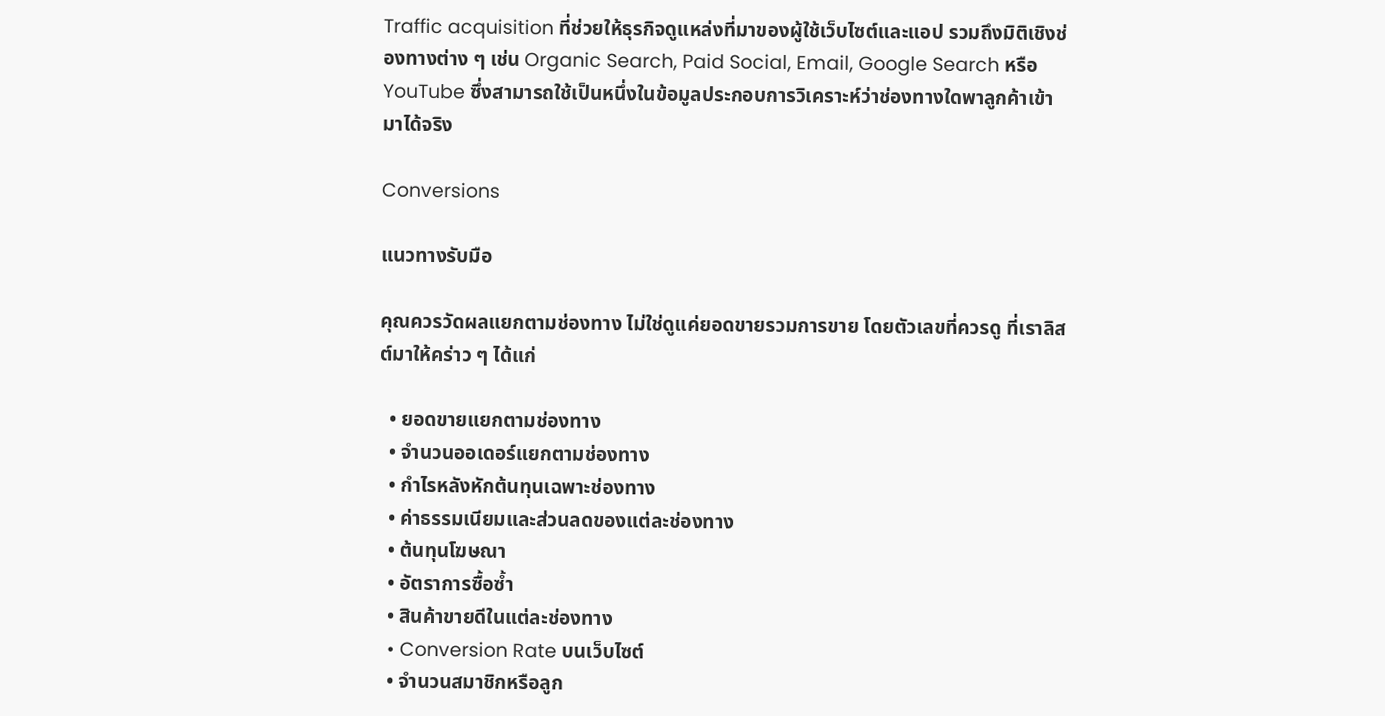Traffic acquisition ที่ช่วยให้ธุรกิจดูแหล่งที่มาของผู้ใช้เว็บไซต์และแอป รวมถึงมิติเชิงช่องทางต่าง ๆ เช่น Organic Search, Paid Social, Email, Google Search หรือ YouTube ซึ่งสามารถใช้เป็นหนึ่งในข้อมูลประกอบการวิเคราะห์ว่าช่องทางใดพาลูกค้าเข้ามาได้จริง

Conversions

แนวทางรับมือ

คุณควรวัดผลแยกตามช่องทาง ไม่ใช่ดูแค่ยอดขายรวมการขาย โดยตัวเลขที่ควรดู ที่เราลิสต์มาให้คร่าว ๆ ได้แก่

  • ยอดขายแยกตามช่องทาง
  • จำนวนออเดอร์แยกตามช่องทาง
  • กำไรหลังหักต้นทุนเฉพาะช่องทาง
  • ค่าธรรมเนียมและส่วนลดของแต่ละช่องทาง
  • ต้นทุนโฆษณา
  • อัตราการซื้อซ้ำ
  • สินค้าขายดีในแต่ละช่องทาง
  • Conversion Rate บนเว็บไซต์
  • จำนวนสมาชิกหรือลูก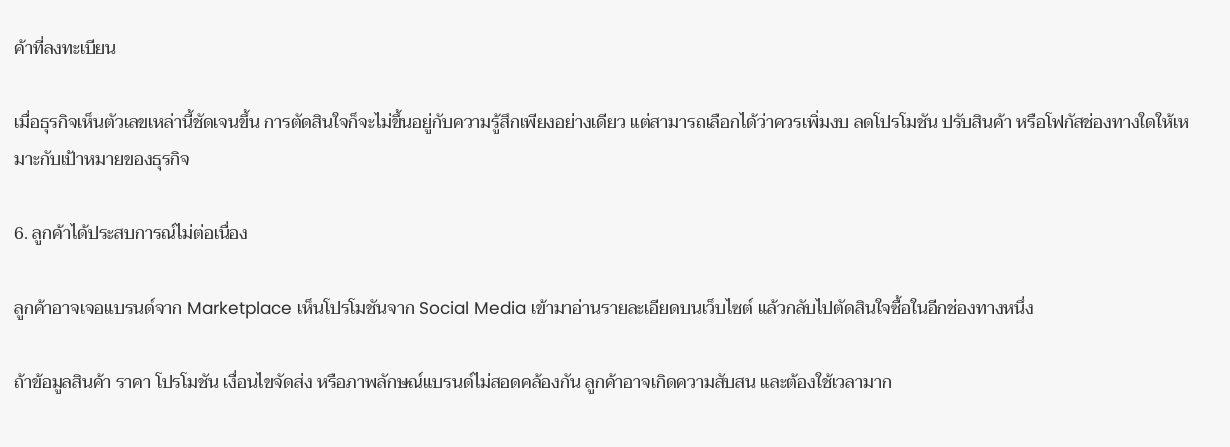ค้าที่ลงทะเบียน

เมื่อธุรกิจเห็นตัวเลขเหล่านี้ชัดเจนขึ้น การตัดสินใจก็จะไม่ขึ้นอยู่กับความรู้สึกเพียงอย่างเดียว แต่สามารถเลือกได้ว่าควรเพิ่มงบ ลดโปรโมชัน ปรับสินค้า หรือโฟกัสช่องทางใดให้เหมาะกับเป้าหมายของธุรกิจ

6. ลูกค้าได้ประสบการณ์ไม่ต่อเนื่อง

ลูกค้าอาจเจอแบรนด์จาก Marketplace เห็นโปรโมชันจาก Social Media เข้ามาอ่านรายละเอียดบนเว็บไซต์ แล้วกลับไปตัดสินใจซื้อในอีกช่องทางหนึ่ง

ถ้าข้อมูลสินค้า ราคา โปรโมชัน เงื่อนไขจัดส่ง หรือภาพลักษณ์แบรนด์ไม่สอดคล้องกัน ลูกค้าอาจเกิดความสับสน และต้องใช้เวลามาก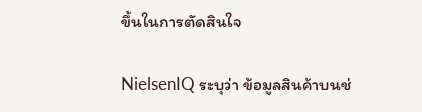ขึ้นในการตัดสินใจ

NielsenIQ ระบุว่า ข้อมูลสินค้าบนช่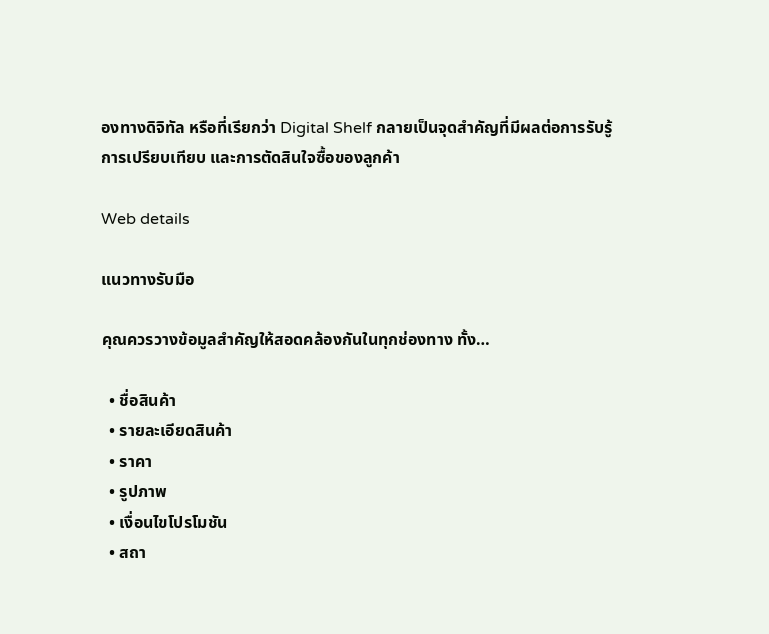องทางดิจิทัล หรือที่เรียกว่า Digital Shelf กลายเป็นจุดสำคัญที่มีผลต่อการรับรู้ การเปรียบเทียบ และการตัดสินใจซื้อของลูกค้า

Web details

แนวทางรับมือ

คุณควรวางข้อมูลสำคัญให้สอดคล้องกันในทุกช่องทาง ทั้ง…

  • ชื่อสินค้า
  • รายละเอียดสินค้า
  • ราคา
  • รูปภาพ
  • เงื่อนไขโปรโมชัน
  • สถา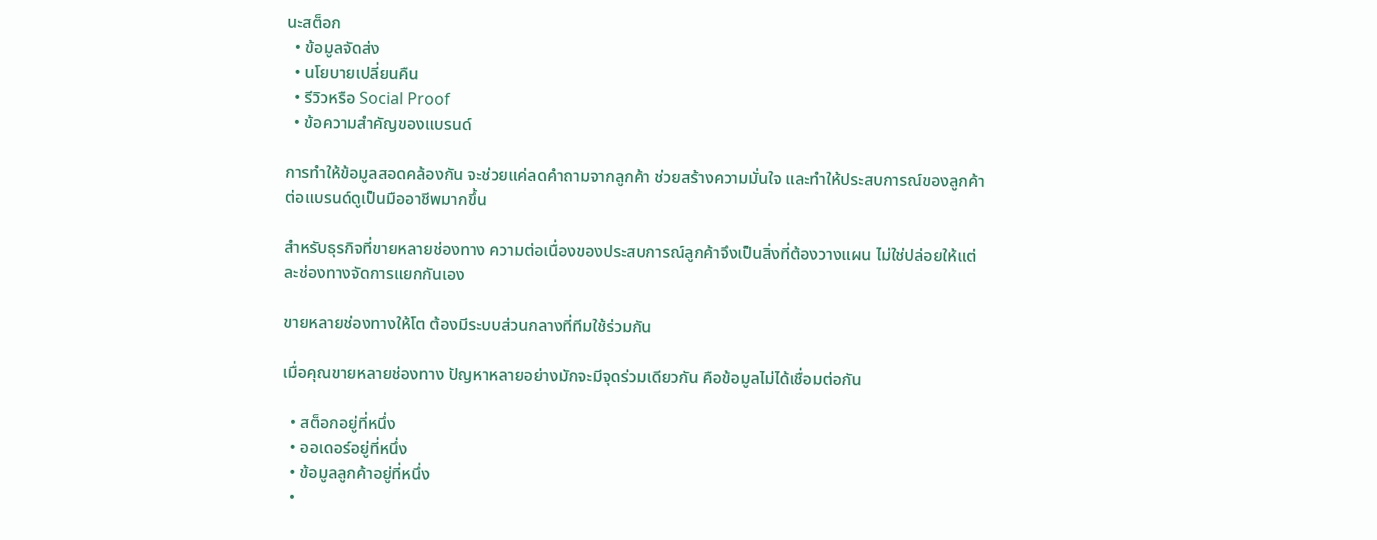นะสต็อก
  • ข้อมูลจัดส่ง
  • นโยบายเปลี่ยนคืน
  • รีวิวหรือ Social Proof
  • ข้อความสำคัญของแบรนด์

การทำให้ข้อมูลสอดคล้องกัน จะช่วยแค่ลดคำถามจากลูกค้า ช่วยสร้างความมั่นใจ และทำให้ประสบการณ์ของลูกค้าต่อแบรนด์ดูเป็นมืออาชีพมากขึ้น

สำหรับธุรกิจที่ขายหลายช่องทาง ความต่อเนื่องของประสบการณ์ลูกค้าจึงเป็นสิ่งที่ต้องวางแผน ไม่ใช่ปล่อยให้แต่ละช่องทางจัดการแยกกันเอง

ขายหลายช่องทางให้โต ต้องมีระบบส่วนกลางที่ทีมใช้ร่วมกัน

เมื่อคุณขายหลายช่องทาง ปัญหาหลายอย่างมักจะมีจุดร่วมเดียวกัน คือข้อมูลไม่ได้เชื่อมต่อกัน

  • สต็อกอยู่ที่หนึ่ง
  • ออเดอร์อยู่ที่หนึ่ง
  • ข้อมูลลูกค้าอยู่ที่หนึ่ง
  •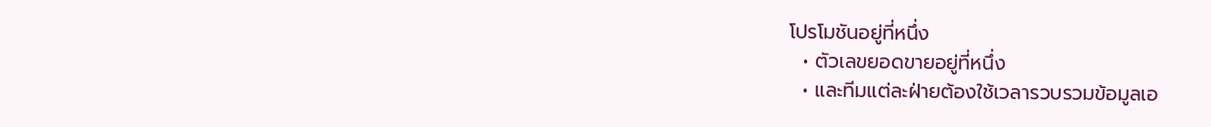โปรโมชันอยู่ที่หนึ่ง
  • ตัวเลขยอดขายอยู่ที่หนึ่ง
  • และทีมแต่ละฝ่ายต้องใช้เวลารวบรวมข้อมูลเอ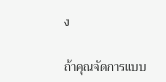ง

ถ้าคุณจัดการแบบ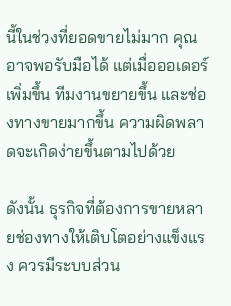นี้ในช่วงที่ยอดขายไม่มาก คุณอาจพอรับมือได้ แต่เมื่อออเดอร์เพิ่มขึ้น ทีมงานขยายขึ้น และช่องทางขายมากขึ้น ความผิดพลาดจะเกิดง่ายขึ้นตามไปด้วย

ดังนั้น ธุรกิจที่ต้องการขายหลายช่องทางให้เติบโตอย่างแข็งแรง ควรมีระบบส่วน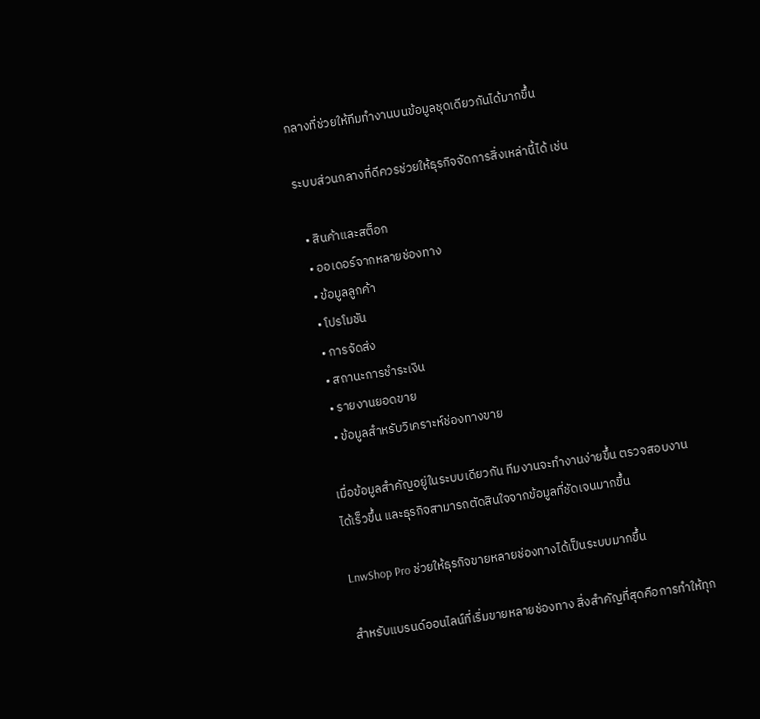กลางที่ช่วยให้ทีมทำงานบนข้อมูลชุดเดียวกันได้มากขึ้น

ระบบส่วนกลางที่ดีควรช่วยให้ธุรกิจจัดการสิ่งเหล่านี้ได้ เช่น

  • สินค้าและสต็อก
  • ออเดอร์จากหลายช่องทาง
  • ข้อมูลลูกค้า
  • โปรโมชัน
  • การจัดส่ง
  • สถานะการชำระเงิน
  • รายงานยอดขาย
  • ข้อมูลสำหรับวิเคราะห์ช่องทางขาย

เมื่อข้อมูลสำคัญอยู่ในระบบเดียวกัน ทีมงานจะทำงานง่ายขึ้น ตรวจสอบงานได้เร็วขึ้น และธุรกิจสามารถตัดสินใจจากข้อมูลที่ชัดเจนมากขึ้น

LnwShop Pro ช่วยให้ธุรกิจขายหลายช่องทางได้เป็นระบบมากขึ้น

สำหรับแบรนด์ออนไลน์ที่เริ่มขายหลายช่องทาง สิ่งสำคัญที่สุดคือการทำให้ทุก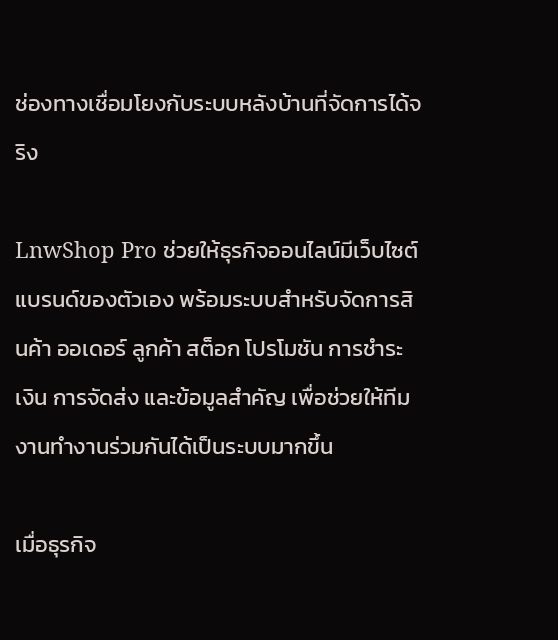ช่องทางเชื่อมโยงกับระบบหลังบ้านที่จัดการได้จริง

LnwShop Pro ช่วยให้ธุรกิจออนไลน์มีเว็บไซต์แบรนด์ของตัวเอง พร้อมระบบสำหรับจัดการสินค้า ออเดอร์ ลูกค้า สต็อก โปรโมชัน การชำระเงิน การจัดส่ง และข้อมูลสำคัญ เพื่อช่วยให้ทีมงานทำงานร่วมกันได้เป็นระบบมากขึ้น

เมื่อธุรกิจ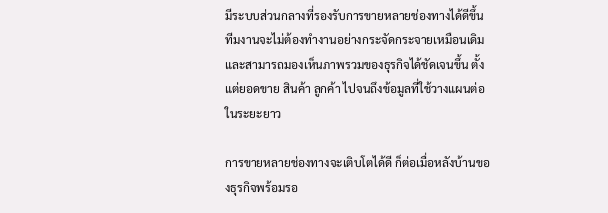มีระบบส่วนกลางที่รองรับการขายหลายช่องทางได้ดีขึ้น ทีมงานจะไม่ต้องทำงานอย่างกระจัดกระจายเหมือนเดิม และสามารถมองเห็นภาพรวมของธุรกิจได้ชัดเจนขึ้น ตั้งแต่ยอดขาย สินค้า ลูกค้า ไปจนถึงข้อมูลที่ใช้วางแผนต่อในระยะยาว

การขายหลายช่องทางจะเติบโตได้ดี ก็ต่อเมื่อหลังบ้านของธุรกิจพร้อมรอ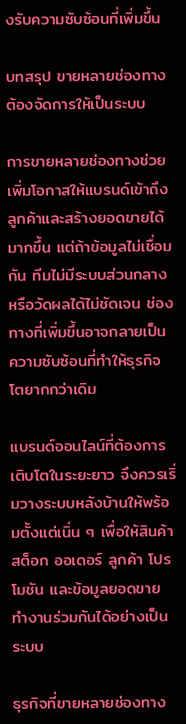งรับความซับซ้อนที่เพิ่มขึ้น

บทสรุป ขายหลายช่องทาง ต้องจัดการให้เป็นระบบ

การขายหลายช่องทางช่วยเพิ่มโอกาสให้แบรนด์เข้าถึงลูกค้าและสร้างยอดขายได้มากขึ้น แต่ถ้าข้อมูลไม่เชื่อมกัน ทีมไม่มีระบบส่วนกลาง หรือวัดผลได้ไม่ชัดเจน ช่องทางที่เพิ่มขึ้นอาจกลายเป็นความซับซ้อนที่ทำให้ธุรกิจโตยากกว่าเดิม

แบรนด์ออนไลน์ที่ต้องการเติบโตในระยะยาว จึงควรเริ่มวางระบบหลังบ้านให้พร้อมตั้งแต่เนิ่น ๆ เพื่อให้สินค้า สต็อก ออเดอร์ ลูกค้า โปรโมชัน และข้อมูลยอดขาย ทำงานร่วมกันได้อย่างเป็นระบบ

ธุรกิจที่ขายหลายช่องทาง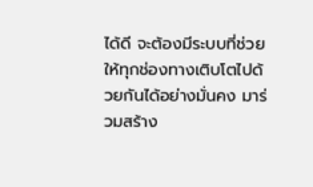ได้ดี จะต้องมีระบบที่ช่วยให้ทุกช่องทางเติบโตไปด้วยกันได้อย่างมั่นคง มาร่วมสร้าง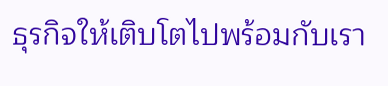ธุรกิจให้เติบโตไปพร้อมกับเรา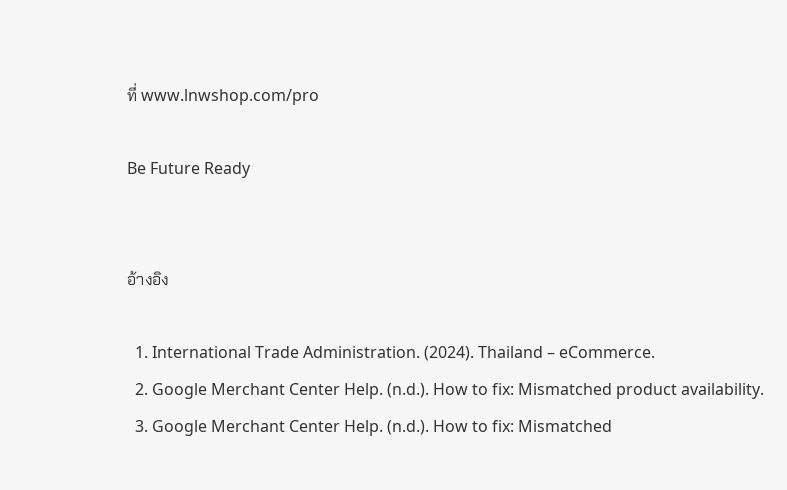ที่ www.lnwshop.com/pro

Be Future Ready


อ้างอิง

  1. International Trade Administration. (2024). Thailand – eCommerce.
  2. Google Merchant Center Help. (n.d.). How to fix: Mismatched product availability.
  3. Google Merchant Center Help. (n.d.). How to fix: Mismatched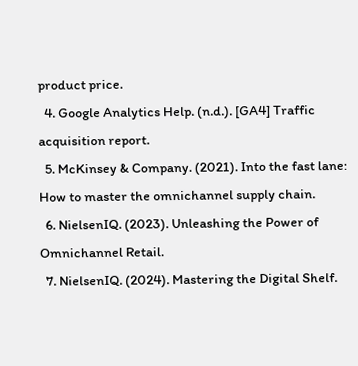product price.
  4. Google Analytics Help. (n.d.). [GA4] Traffic acquisition report.
  5. McKinsey & Company. (2021). Into the fast lane: How to master the omnichannel supply chain.
  6. NielsenIQ. (2023). Unleashing the Power of Omnichannel Retail.
  7. NielsenIQ. (2024). Mastering the Digital Shelf.